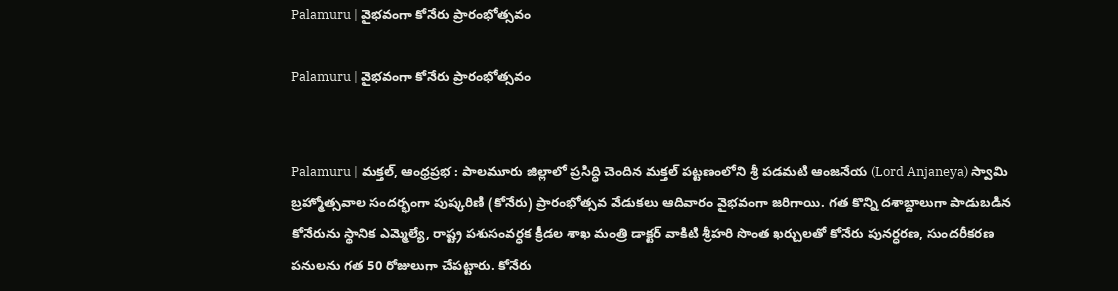Palamuru | వైభవంగా కోనేరు ప్రారంభోత్సవం

Palamuru | వైభవంగా కోనేరు ప్రారంభోత్సవం


Palamuru | మక్తల్, ఆంధ్రప్రభ : పాలమూరు జిల్లాలో ప్రసిద్ధి చెందిన మక్తల్ పట్టణంలోని శ్రీ పడమటి ఆంజనేయ (Lord Anjaneya) స్వామి బ్రహ్మోత్సవాల సందర్భంగా పుష్కరిణి (కోనేరు) ప్రారంభోత్సవ వేడుకలు ఆదివారం వైభవంగా జరిగాయి. గత కొన్ని దశాబ్దాలుగా పాడుబడిన కోనేరును స్థానిక ఎమ్మెల్యే, రాష్ట్ర పశుసంవర్ధక క్రీడల శాఖ మంత్రి డాక్టర్ వాకిటి శ్రీహరి సొంత ఖర్చులతో కోనేరు పునర్ధరణ, సుందరీకరణ పనులను గత 50 రోజులుగా చేపట్టారు. కోనేరు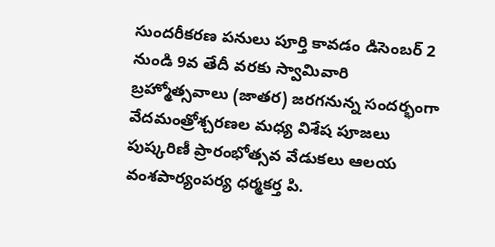సుందరీకరణ పనులు పూర్తి కావడం డిసెంబర్ 2 నుండి 9వ తేదీ వరకు స్వామివారి బ్రహ్మోత్సవాలు (జాతర) జరగనున్న సందర్భంగా వేదమంత్రోశ్చరణల మధ్య విశేష పూజలు పుష్కరిణీ ప్రారంభోత్సవ వేడుకలు ఆలయ వంశపార్యంపర్య ధర్మకర్త పి.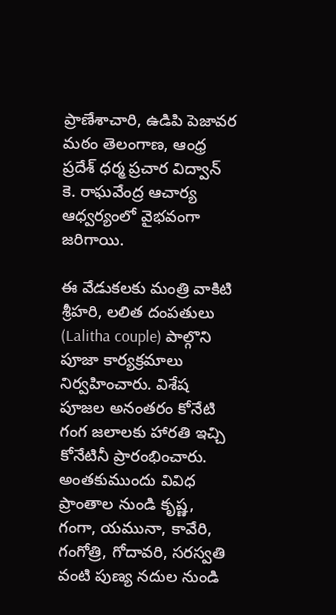ప్రాణేశాచారి, ఉడిపి పెజావర మఠం తెలంగాణ, ఆంధ్ర ప్రదేశ్ ధర్మ ప్రచార విద్వాన్ కె. రాఘవేంద్ర ఆచార్య ఆధ్వర్యంలో వైభవంగా జరిగాయి.

ఈ వేడుకలకు మంత్రి వాకిటి శ్రీహరి, లలిత దంపతులు (Lalitha couple) పాల్గొని పూజా కార్యక్రమాలు నిర్వహించారు. విశేష పూజల అనంతరం కోనేటి గంగ జలాలకు హారతి ఇచ్చి కోనేటినీ ప్రారంభించారు. అంతకుముందు వివిధ ప్రాంతాల నుండి కృష్ణ, గంగా, యమునా, కావేరి, గంగోత్రి, గోదావరి, సరస్వతి వంటి పుణ్య నదుల నుండి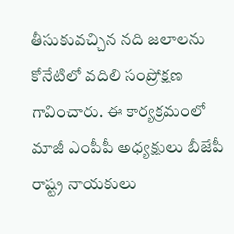తీసుకువచ్చిన నది జలాలను కోనేటిలో వదిలి సంప్రోక్షణ గావించారు. ఈ కార్యక్రమంలో మాజీ ఎంపీపీ అధ్యక్షులు బీజేపీ రాష్ట్ర నాయకులు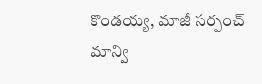కొండయ్య, మాజీ సర్పంచ్ మాన్వి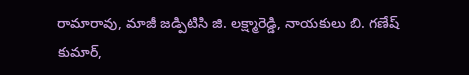రామారావు, మాజీ జడ్పిటిసి జి. లక్ష్మారెడ్డి, నాయకులు బి. గణేష్ కుమార్,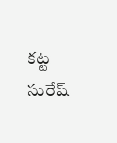కట్ట సురేష్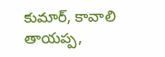కుమార్, కావాలి తాయప్ప,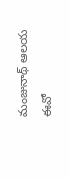మంజునాథ్ ఆలయ ఈవో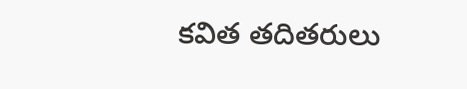కవిత తదితరులు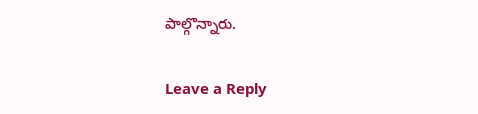పాల్గొన్నారు.

Leave a Reply